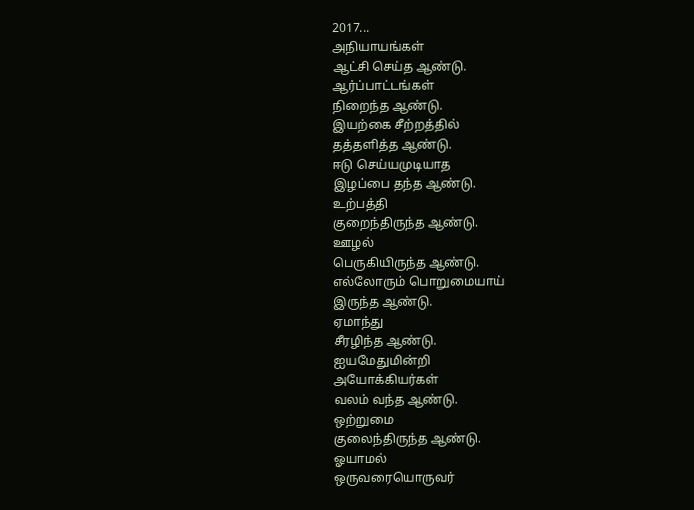2017...
அநியாயங்கள்
ஆட்சி செய்த ஆண்டு.
ஆர்ப்பாட்டங்கள்
நிறைந்த ஆண்டு.
இயற்கை சீற்றத்தில்
தத்தளித்த ஆண்டு.
ஈடு செய்யமுடியாத
இழப்பை தந்த ஆண்டு.
உற்பத்தி
குறைந்திருந்த ஆண்டு.
ஊழல்
பெருகியிருந்த ஆண்டு.
எல்லோரும் பொறுமையாய்
இருந்த ஆண்டு.
ஏமாந்து
சீரழிந்த ஆண்டு.
ஐயமேதுமின்றி
அயோக்கியர்கள்
வலம் வந்த ஆண்டு.
ஒற்றுமை
குலைந்திருந்த ஆண்டு.
ஓயாமல்
ஒருவரையொருவர்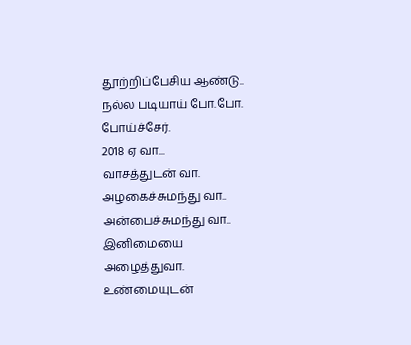தூற்றிப்பேசிய ஆண்டு..
நல்ல படியாய் போ.போ.
போய்ச்சேர்.
2018 ஏ வா...
வாசத்துடன் வா.
அழகைச்சுமந்து வா..
அன்பைச்சுமந்து வா..
இனிமையை அழைத்துவா.
உண்மையுடன்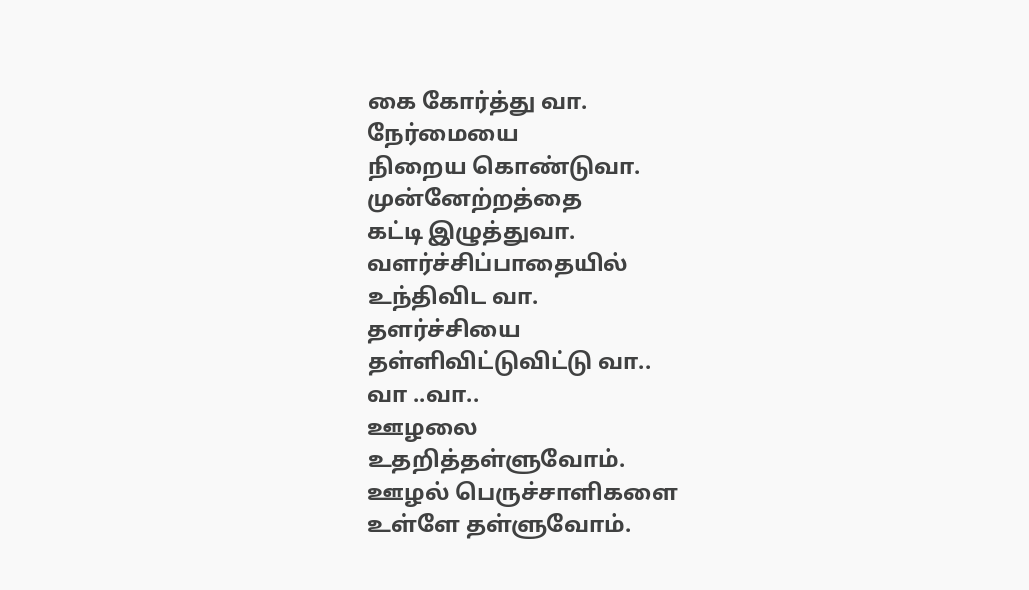கை கோர்த்து வா.
நேர்மையை
நிறைய கொண்டுவா.
முன்னேற்றத்தை
கட்டி இழுத்துவா.
வளர்ச்சிப்பாதையில்
உந்திவிட வா.
தளர்ச்சியை
தள்ளிவிட்டுவிட்டு வா..
வா ..வா..
ஊழலை
உதறித்தள்ளுவோம்.
ஊழல் பெருச்சாளிகளை
உள்ளே தள்ளுவோம்.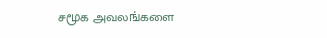சமூக அவலங்களை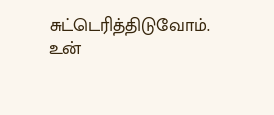சுட்டெரித்திடுவோம்.
உன்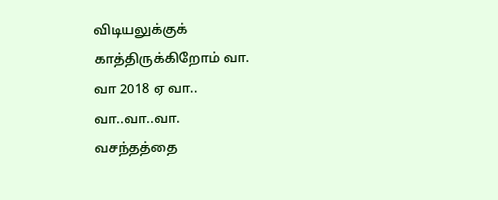விடியலுக்குக்
காத்திருக்கிறோம் வா.
வா 2018 ஏ வா..
வா..வா..வா.
வசந்தத்தை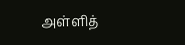அள்ளித்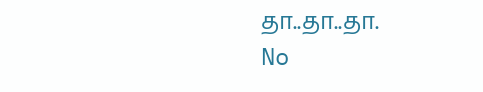தா..தா..தா.
No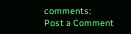comments:
Post a Comment